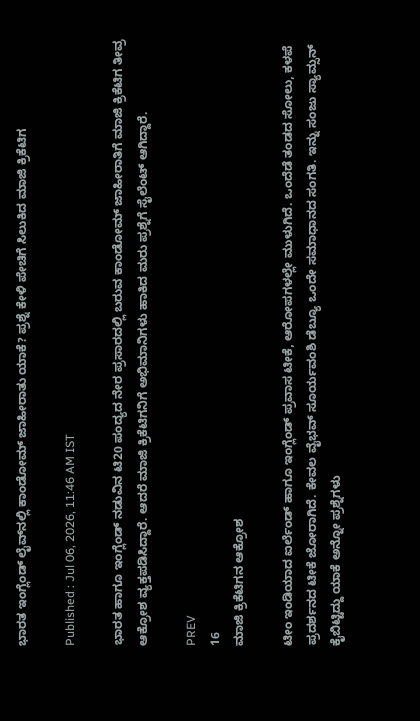ಭಾರತ ಇಂಗ್ಲೆಂಡ್ ಲೈವ್‌ನಲ್ಲಿ ಕಾಂಡೋಮ್ ಜಾಹೀರಾತು ಯಾಕೆ? ಪ್ರಶ್ನೆ ಕೇಳಿ ಪೇಚಿಗೆ ಸಿಲುಕಿದ ಮಾಜಿ ಕ್ರಿಕೆಟಿಗ

Published : Jul 06, 2026, 11:46 AM IST

ಭಾರತ ಹಾಗೂ ಇಂಗ್ಲೆಂಡ್ ನಡುವಿನ ಟಿ20 ಪಂದ್ಯದ ನೇರ ಪ್ರಸಾರದಲ್ಲಿ ಬರುವ ಕಾಂಡೋಮ್ ಜಾಹೀರಾತಿಗೆ ಮಾಜಿ ಕ್ರಿಕೆಟಿಗ ತೀವ್ರ ಆಕ್ರೋಶ ವ್ಯಕ್ತಪಡಿಸಿದ್ದಾರೆ. ಆದರೆ ಮಾಜಿ ಕ್ರಿಕೆಟಿಗನಿಗೆ ಅಭಿಮಾನಿಗಳು ಹಾಕಿದ ಮರು ಪ್ರಶ್ನೆಗೆ ಸೈಲೆಂಟ್ ಆಗಿದ್ದಾರೆ.

PREV
16
ಮಾಜಿ ಕ್ರಿಕೆಟಿಗನ ಆಕ್ರೋಶ

ಟೀಂ ಇಂಡಿಯಾದ ಐರ್ಲೆಂಡ್ ಹಾಗೂ ಇಂಗ್ಲೆಂಡ್ ಪ್ರವಾಸ ಟೀಕೆ, ಆರೋಪಗಳಲ್ಲೇ ಮುಳುಗಿದೆ. ಒಂದೆಡೆ ತಂಡದ ಸೋಲು, ಕಳಪೆ ಪ್ರದರ್ಶನದ ಟೀಕೆ ಜೋರಾಗಿದೆ. ಕೇವಲ ವೈಭವ್ ಸೂರ್ಯವಂಶಿ ಡೆಬ್ಯೂ ಒಂದೇ ಸಮಾಧಾನದ ಸಂಗತಿ. ಇನ್ನು ಸಂಜು ಸ್ಯಾಮ್ಸನ್ ಕೈಬಿಟ್ಟಿದ್ದು ಯಾಕೆ ಅನ್ನೋ ಪ್ರಶ್ನೆಗಳು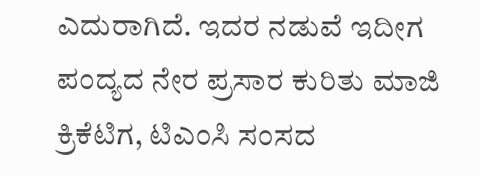ಎದುರಾಗಿದೆ. ಇದರ ನಡುವೆ ಇದೀಗ ಪಂದ್ಯದ ನೇರ ಪ್ರಸಾರ ಕುರಿತು ಮಾಜಿ ಕ್ರಿಕೆಟಿಗ, ಟಿಎಂಸಿ ಸಂಸದ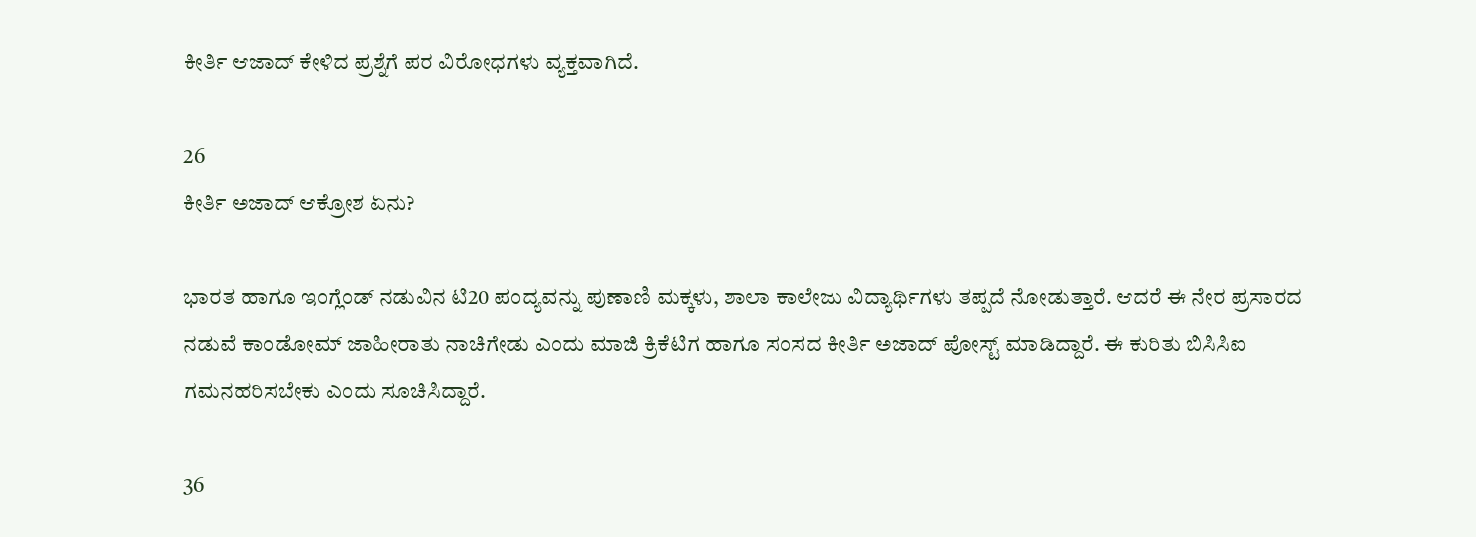ಕೀರ್ತಿ ಆಜಾದ್ ಕೇಳಿದ ಪ್ರಶ್ನೆಗೆ ಪರ ವಿರೋಧಗಳು ವ್ಯಕ್ತವಾಗಿದೆ.

26
ಕೀರ್ತಿ ಅಜಾದ್ ಆಕ್ರೋಶ ಏನು?

ಭಾರತ ಹಾಗೂ ಇಂಗ್ಲೆಂಡ್ ನಡುವಿನ ಟಿ20 ಪಂದ್ಯವನ್ನು ಪುಣಾಣಿ ಮಕ್ಕಳು, ಶಾಲಾ ಕಾಲೇಜು ವಿದ್ಯಾರ್ಥಿಗಳು ತಪ್ಪದೆ ನೋಡುತ್ತಾರೆ. ಆದರೆ ಈ ನೇರ ಪ್ರಸಾರದ ನಡುವೆ ಕಾಂಡೋಮ್ ಜಾಹೀರಾತು ನಾಚಿಗೇಡು ಎಂದು ಮಾಜಿ ಕ್ರಿಕೆಟಿಗ ಹಾಗೂ ಸಂಸದ ಕೀರ್ತಿ ಅಜಾದ್ ಪೋಸ್ಟ್ ಮಾಡಿದ್ದಾರೆ. ಈ ಕುರಿತು ಬಿಸಿಸಿಐ ಗಮನಹರಿಸಬೇಕು ಎಂದು ಸೂಚಿಸಿದ್ದಾರೆ.

36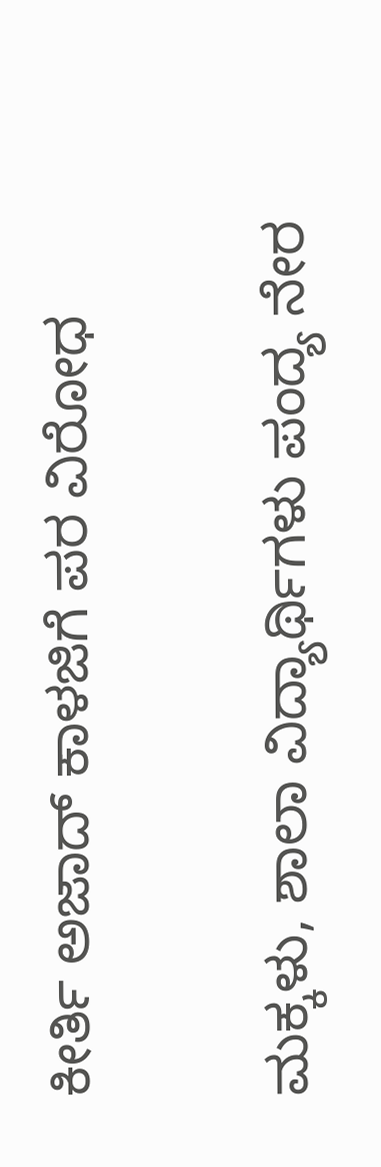ಕೀರ್ತಿ ಅಜಾದ್ ಕಾಳಜಿಗೆ ಪರ ವಿರೋಧ

ಮಕ್ಕಳು, ಶಾಲಾ ವಿದ್ಯಾರ್ಥಿಗಳು ಪಂದ್ಯ ನೇರ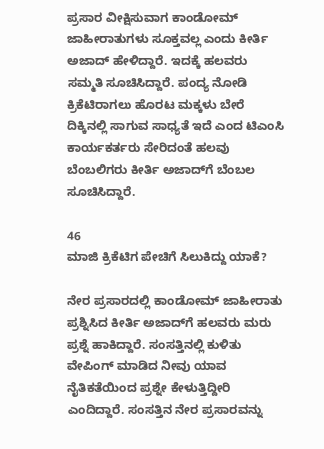ಪ್ರಸಾರ ವೀಕ್ಷಿಸುವಾಗ ಕಾಂಡೋಮ್ ಜಾಹೀರಾತುಗಳು ಸೂಕ್ತವಲ್ಲ ಎಂದು ಕೀರ್ತಿ ಅಜಾದ್ ಹೇಳಿದ್ದಾರೆ. ಇದಕ್ಕೆ ಹಲವರು ಸಮ್ಮತಿ ಸೂಚಿಸಿದ್ದಾರೆ. ಪಂದ್ಯ ನೋಡಿ ಕ್ರಿಕೆಟಿರಾಗಲು ಹೊರಟ ಮಕ್ಕಳು ಬೇರೆ ದಿಕ್ಕಿನಲ್ಲಿ ಸಾಗುವ ಸಾಧ್ಯತೆ ಇದೆ ಎಂದ ಟಿಎಂಸಿ ಕಾರ್ಯಕರ್ತರು ಸೇರಿದಂತೆ ಹಲವು ಬೆಂಬಲಿಗರು ಕೀರ್ತಿ ಅಜಾದ್‌ಗೆ ಬೆಂಬಲ ಸೂಚಿಸಿದ್ದಾರೆ.

46
ಮಾಜಿ ಕ್ರಿಕೆಟಿಗ ಪೇಚಿಗೆ ಸಿಲುಕಿದ್ದು ಯಾಕೆ?

ನೇರ ಪ್ರಸಾರದಲ್ಲಿ ಕಾಂಡೋಮ್ ಜಾಹೀರಾತು ಪ್ರಶ್ನಿಸಿದ ಕೀರ್ತಿ ಅಜಾದ್‌ಗೆ ಹಲವರು ಮರು ಪ್ರಶ್ನೆ ಹಾಕಿದ್ದಾರೆ. ಸಂಸತ್ತಿನಲ್ಲಿ ಕುಳಿತು ವೇಪಿಂಗ್ ಮಾಡಿದ ನೀವು ಯಾವ ನೈತಿಕತೆಯಿಂದ ಪ್ರಶ್ನೇ ಕೇಳುತ್ತಿದ್ದೀರಿ ಎಂದಿದ್ದಾರೆ. ಸಂಸತ್ತಿನ ನೇರ ಪ್ರಸಾರವನ್ನು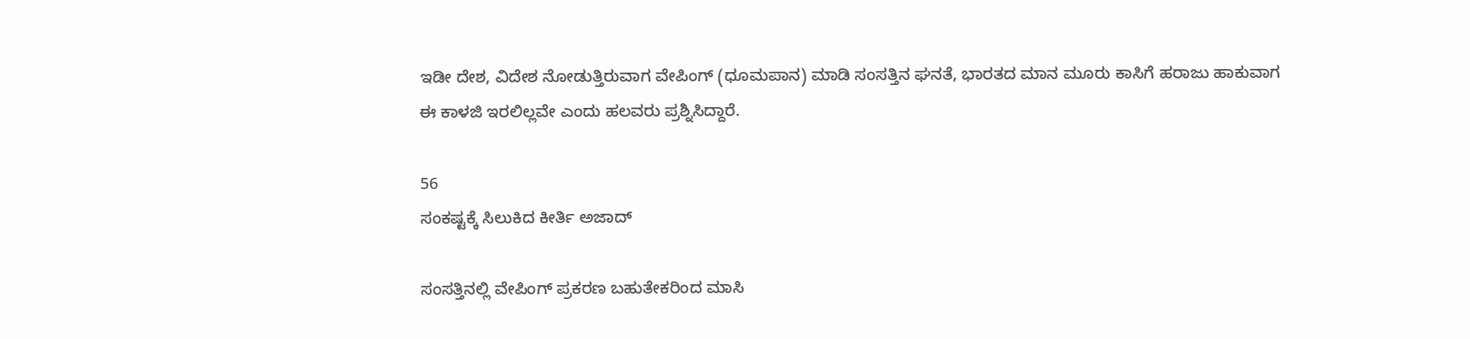ಇಡೀ ದೇಶ, ವಿದೇಶ ನೋಡುತ್ತಿರುವಾಗ ವೇಪಿಂಗ್ (ಧೂಮಪಾನ) ಮಾಡಿ ಸಂಸತ್ತಿನ ಘನತೆ, ಭಾರತದ ಮಾನ ಮೂರು ಕಾಸಿಗೆ ಹರಾಜು ಹಾಕುವಾಗ ಈ ಕಾಳಜಿ ಇರಲಿಲ್ಲವೇ ಎಂದು ಹಲವರು ಪ್ರಶ್ನಿಸಿದ್ದಾರೆ.

56
ಸಂಕಷ್ಟಕ್ಕೆ ಸಿಲುಕಿದ ಕೀರ್ತಿ ಅಜಾದ್

ಸಂಸತ್ತಿನಲ್ಲಿ ವೇಪಿಂಗ್ ಪ್ರಕರಣ ಬಹುತೇಕರಿಂದ ಮಾಸಿ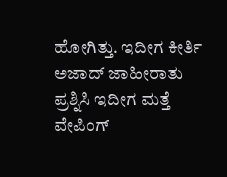ಹೋಗಿತ್ತು. ಇದೀಗ ಕೀರ್ತಿ ಅಜಾದ್ ಜಾಹೀರಾತು ಪ್ರಶ್ನಿಸಿ ಇದೀಗ ಮತ್ತೆ ವೇಪಿಂಗ್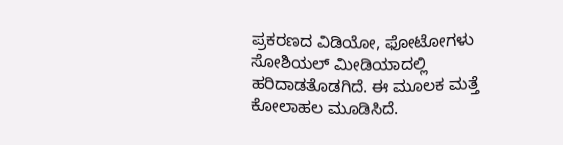ಪ್ರಕರಣದ ವಿಡಿಯೋ, ಫೋಟೋಗಳು ಸೋಶಿಯಲ್ ಮೀಡಿಯಾದಲ್ಲಿ ಹರಿದಾಡತೊಡಗಿದೆ. ಈ ಮೂಲಕ ಮತ್ತೆ ಕೋಲಾಹಲ ಮೂಡಿಸಿದೆ.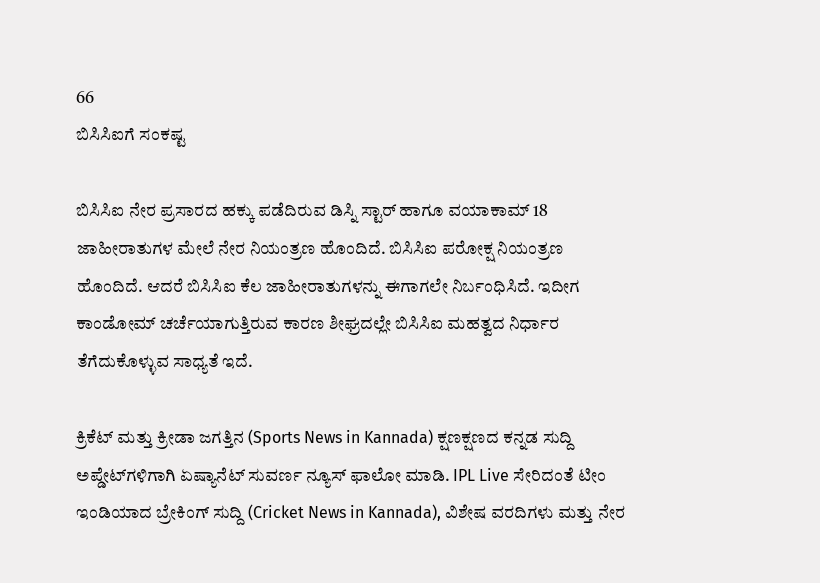66
ಬಿಸಿಸಿಐಗೆ ಸಂಕಷ್ಟ

ಬಿಸಿಸಿಐ ನೇರ ಪ್ರಸಾರದ ಹಕ್ಕು ಪಡೆದಿರುವ ಡಿಸ್ನಿ ಸ್ಟಾರ್ ಹಾಗೂ ವಯಾಕಾಮ್ 18 ಜಾಹೀರಾತುಗಳ ಮೇಲೆ ನೇರ ನಿಯಂತ್ರಣ ಹೊಂದಿದೆ. ಬಿಸಿಸಿಐ ಪರೋಕ್ಷ ನಿಯಂತ್ರಣ ಹೊಂದಿದೆ. ಆದರೆ ಬಿಸಿಸಿಐ ಕೆಲ ಜಾಹೀರಾತುಗಳನ್ನು ಈಗಾಗಲೇ ನಿರ್ಬಂಧಿಸಿದೆ. ಇದೀಗ ಕಾಂಡೋಮ್ ಚರ್ಚೆಯಾಗುತ್ತಿರುವ ಕಾರಣ ಶೀಘ್ರದಲ್ಲೇ ಬಿಸಿಸಿಐ ಮಹತ್ವದ ನಿರ್ಧಾರ ತೆಗೆದುಕೊಳ್ಳುವ ಸಾಧ್ಯತೆ ಇದೆ.

ಕ್ರಿಕೆಟ್ ಮತ್ತು ಕ್ರೀಡಾ ಜಗತ್ತಿನ (Sports News in Kannada) ಕ್ಷಣಕ್ಷಣದ ಕನ್ನಡ ಸುದ್ದಿ ಅಪ್ಡೇಟ್‌ಗಳಿಗಾಗಿ ಏಷ್ಯಾನೆಟ್ ಸುವರ್ಣ ನ್ಯೂಸ್‌ ಫಾಲೋ ಮಾಡಿ. IPL Live ಸೇರಿದಂತೆ ಟೀಂ ಇಂಡಿಯಾದ ಬ್ರೇಕಿಂಗ್ ಸುದ್ದಿ (Cricket News in Kannada), ವಿಶೇಷ ವರದಿಗಳು ಮತ್ತು ನೇರ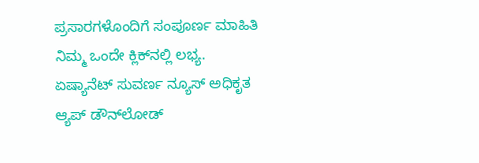ಪ್ರಸಾರಗಳೊಂದಿಗೆ ಸಂಪೂರ್ಣ ಮಾಹಿತಿ ನಿಮ್ಮ ಒಂದೇ ಕ್ಲಿಕ್‌ನಲ್ಲಿ ಲಭ್ಯ. ಏಷ್ಯಾನೆಟ್ ಸುವರ್ಣ ನ್ಯೂಸ್ ಅಧಿಕೃತ ಆ್ಯಪ್ ಡೌನ್‌ಲೋಡ್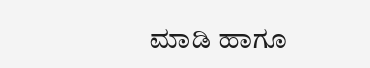ಮಾಡಿ ಹಾಗೂ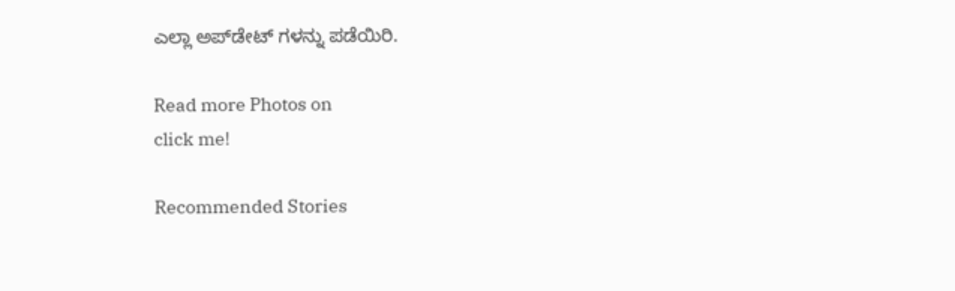ಎಲ್ಲಾ ಅಪ್‌ಡೇಟ್ ಗಳನ್ನು ಪಡೆಯಿರಿ.

Read more Photos on
click me!

Recommended Stories